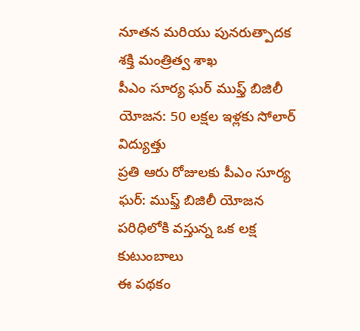నూతన మరియు పునరుత్పాదక శక్తి మంత్రిత్వ శాఖ
పీఎం సూర్య ఘర్ ముఫ్త్ బిజిలీ యోజన: 50 లక్షల ఇళ్లకు సోలార్ విద్యుత్తు
ప్రతి ఆరు రోజులకు పీఎం సూర్య ఘర్: ముఫ్త్ బిజిలీ యోజన పరిధిలోకి వస్తున్న ఒక లక్ష కుటుంబాలు
ఈ పథకం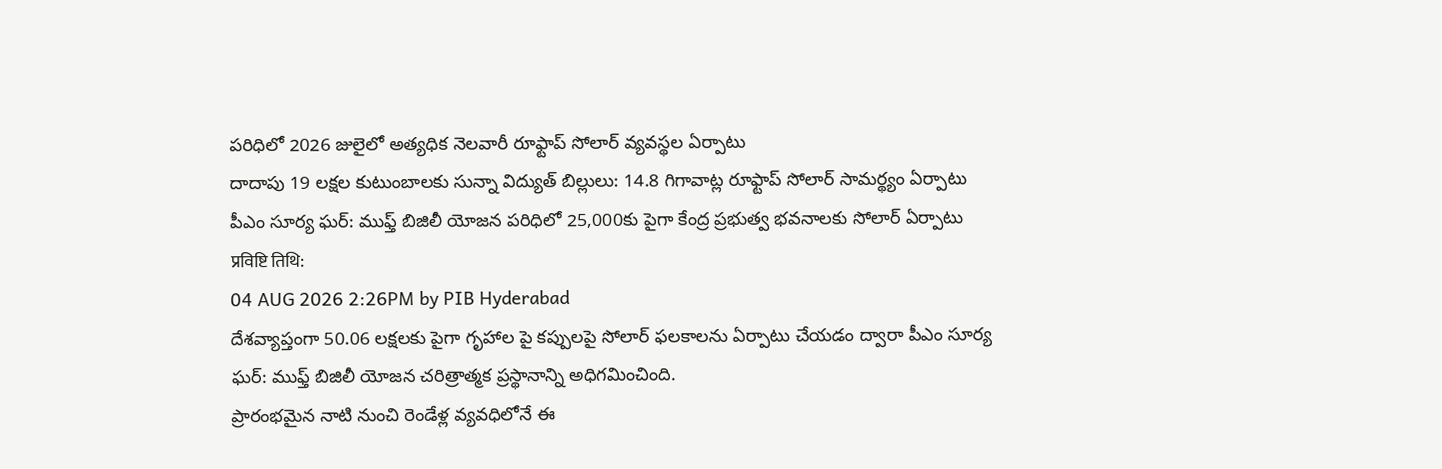పరిధిలో 2026 జులైలో అత్యధిక నెలవారీ రూఫ్టాప్ సోలార్ వ్యవస్థల ఏర్పాటు
దాదాపు 19 లక్షల కుటుంబాలకు సున్నా విద్యుత్ బిల్లులు: 14.8 గిగావాట్ల రూఫ్టాప్ సోలార్ సామర్థ్యం ఏర్పాటు
పీఎం సూర్య ఘర్: ముఫ్త్ బిజిలీ యోజన పరిధిలో 25,000కు పైగా కేంద్ర ప్రభుత్వ భవనాలకు సోలార్ ఏర్పాటు
प्रविष्टि तिथि:
04 AUG 2026 2:26PM by PIB Hyderabad
దేశవ్యాప్తంగా 50.06 లక్షలకు పైగా గృహాల పై కప్పులపై సోలార్ ఫలకాలను ఏర్పాటు చేయడం ద్వారా పీఎం సూర్య ఘర్: ముఫ్త్ బిజిలీ యోజన చరిత్రాత్మక ప్రస్థానాన్ని అధిగమించింది.
ప్రారంభమైన నాటి నుంచి రెండేళ్ల వ్యవధిలోనే ఈ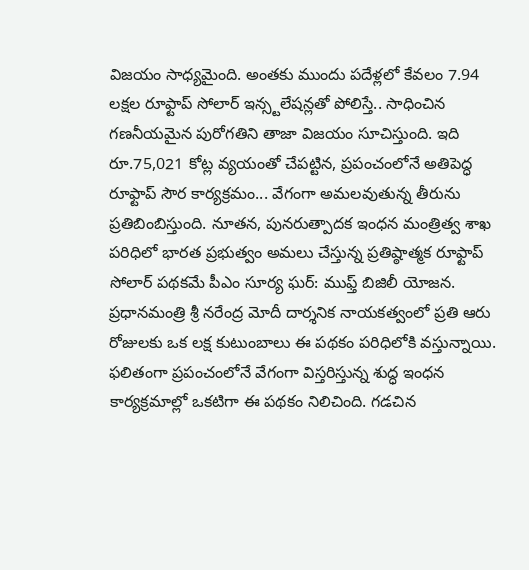విజయం సాధ్యమైంది. అంతకు ముందు పదేళ్లలో కేవలం 7.94 లక్షల రూఫ్టాప్ సోలార్ ఇన్స్టలేషన్లతో పోలిస్తే.. సాధించిన గణనీయమైన పురోగతిని తాజా విజయం సూచిస్తుంది. ఇది రూ.75,021 కోట్ల వ్యయంతో చేపట్టిన, ప్రపంచంలోనే అతిపెద్ధ రూఫ్టాప్ సౌర కార్యక్రమం... వేగంగా అమలవుతున్న తీరును ప్రతిబింబిస్తుంది. నూతన, పునరుత్పాదక ఇంధన మంత్రిత్వ శాఖ పరిధిలో భారత ప్రభుత్వం అమలు చేస్తున్న ప్రతిష్ఠాత్మక రూఫ్టాప్ సోలార్ పథకమే పీఎం సూర్య ఘర్: ముఫ్త్ బిజిలీ యోజన.
ప్రధానమంత్రి శ్రీ నరేంద్ర మోదీ దార్శనిక నాయకత్వంలో ప్రతి ఆరు రోజులకు ఒక లక్ష కుటుంబాలు ఈ పథకం పరిధిలోకి వస్తున్నాయి. ఫలితంగా ప్రపంచంలోనే వేగంగా విస్తరిస్తున్న శుద్ధ ఇంధన కార్యక్రమాల్లో ఒకటిగా ఈ పథకం నిలిచింది. గడచిన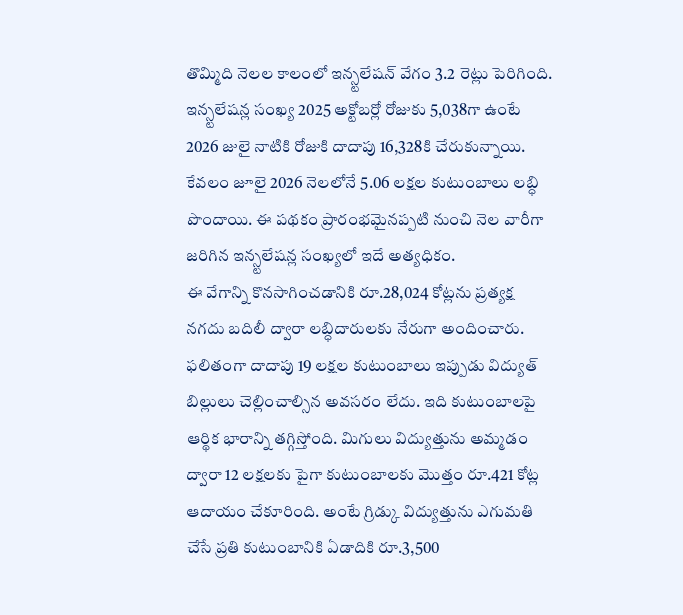తొమ్మిది నెలల కాలంలో ఇన్స్టలేషన్ వేగం 3.2 రెట్లు పెరిగింది. ఇన్స్టలేషన్ల సంఖ్య 2025 అక్టోబర్లో రోజుకు 5,038గా ఉంటే 2026 జులై నాటికి రోజుకి దాదాపు 16,328కి చేరుకున్నాయి.
కేవలం జూలై 2026 నెలలోనే 5.06 లక్షల కుటుంబాలు లబ్ధి పొందాయి. ఈ పథకం ప్రారంభమైనప్పటి నుంచి నెల వారీగా జరిగిన ఇన్స్టలేషన్ల సంఖ్యలో ఇదే అత్యధికం.
ఈ వేగాన్ని కొనసాగించడానికి రూ.28,024 కోట్లను ప్రత్యక్ష నగదు బదిలీ ద్వారా లబ్ధిదారులకు నేరుగా అందించారు. ఫలితంగా దాదాపు 19 లక్షల కుటుంబాలు ఇప్పుడు విద్యుత్ బిల్లులు చెల్లించాల్సిన అవసరం లేదు. ఇది కుటుంబాలపై ఆర్థిక భారాన్ని తగ్గిస్తోంది. మిగులు విద్యుత్తును అమ్మడం ద్వారా 12 లక్షలకు పైగా కుటుంబాలకు మొత్తం రూ.421 కోట్ల ఆదాయం చేకూరింది. అంటే గ్రిడ్కు విద్యుత్తును ఎగుమతి చేసే ప్రతి కుటుంబానికి ఏడాదికి రూ.3,500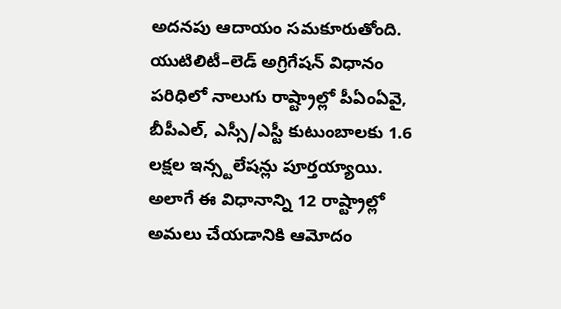అదనపు ఆదాయం సమకూరుతోంది.
యుటిలిటీ–లెడ్ అగ్రిగేషన్ విధానం పరిధిలో నాలుగు రాష్ట్రాల్లో పీఏంఏవై, బీపీఎల్, ఎస్సీ/ఎస్టీ కుటుంబాలకు 1.6 లక్షల ఇన్స్టలేషన్లు పూర్తయ్యాయి. అలాగే ఈ విధానాన్ని 12 రాష్ట్రాల్లో అమలు చేయడానికి ఆమోదం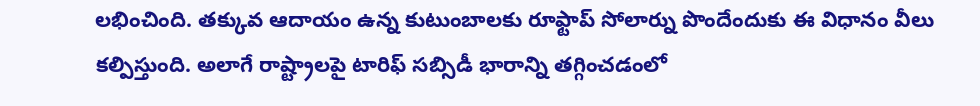లభించింది. తక్కువ ఆదాయం ఉన్న కుటుంబాలకు రూఫ్టాప్ సోలార్ను పొందేందుకు ఈ విధానం వీలు కల్పిస్తుంది. అలాగే రాష్ట్రాలపై టారిఫ్ సబ్సిడీ భారాన్ని తగ్గించడంలో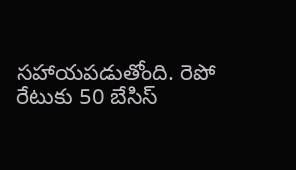సహాయపడుతోంది. రెపో రేటుకు 50 బేసిస్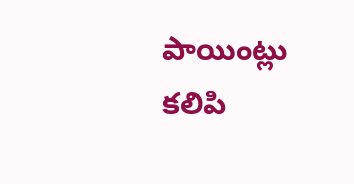పాయింట్లు కలిపి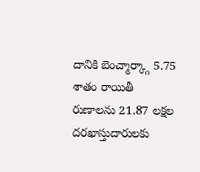దానికి బెంచ్మార్క్గా 5.75 శాతం రాయితీ రుణాలను 21.87 లక్షల దరఖాస్తుదారులకు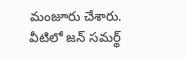మంజూరు చేశారు. వీటిలో జన్ సమర్థ్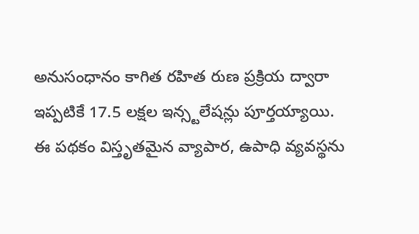అనుసంధానం కాగిత రహిత రుణ ప్రక్రియ ద్వారా ఇప్పటికే 17.5 లక్షల ఇన్స్టలేషన్లు పూర్తయ్యాయి.
ఈ పథకం విస్తృతమైన వ్యాపార, ఉపాధి వ్యవస్థను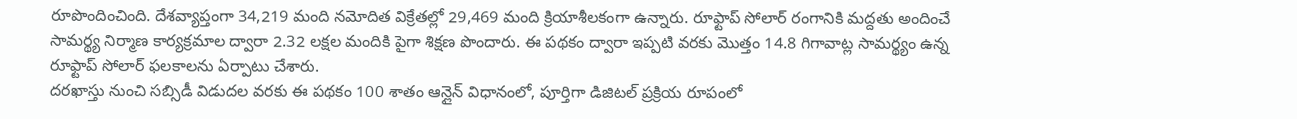రూపొందించింది. దేశవ్యాప్తంగా 34,219 మంది నమోదిత విక్రేతల్లో 29,469 మంది క్రియాశీలకంగా ఉన్నారు. రూఫ్టాప్ సోలార్ రంగానికి మద్దతు అందించే సామర్థ్య నిర్మాణ కార్యక్రమాల ద్వారా 2.32 లక్షల మందికి పైగా శిక్షణ పొందారు. ఈ పథకం ద్వారా ఇప్పటి వరకు మొత్తం 14.8 గిగావాట్ల సామర్థ్యం ఉన్న రూఫ్టాప్ సోలార్ ఫలకాలను ఏర్పాటు చేశారు.
దరఖాస్తు నుంచి సబ్సిడీ విడుదల వరకు ఈ పథకం 100 శాతం ఆన్లైన్ విధానంలో, పూర్తిగా డిజిటల్ ప్రక్రియ రూపంలో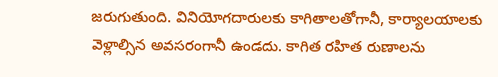జరుగుతుంది. వినియోగదారులకు కాగితాలతోగానీ, కార్యాలయాలకు వెళ్లాల్సిన అవసరంగానీ ఉండదు. కాగిత రహిత రుణాలను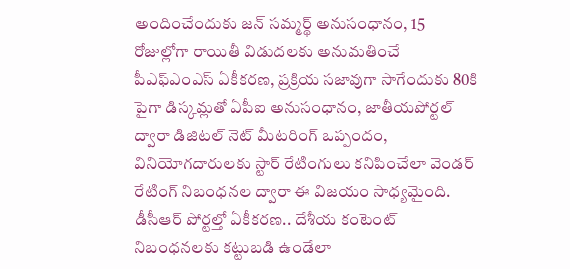అందించేందుకు జన్ సమ్మర్థ్ అనుసంధానం, 15 రోజుల్లోగా రాయితీ విడుదలకు అనుమతించే పీఎఫ్ఎంఎస్ ఏకీకరణ, ప్రక్రియ సజావుగా సాగేందుకు 80కి పైగా డిస్కమ్లతో ఏపీఐ అనుసంధానం, జాతీయపోర్టల్ ద్వారా డిజిటల్ నెట్ మీటరింగ్ ఒప్పందం, వినియోగదారులకు స్టార్ రేటింగులు కనిపించేలా వెండర్ రేటింగ్ నిబంధనల ద్వారా ఈ విజయం సాధ్యమైంది. డీసీఆర్ పోర్టల్తో ఏకీకరణ.. దేశీయ కంటెంట్ నిబంధనలకు కట్టుబడి ఉండేలా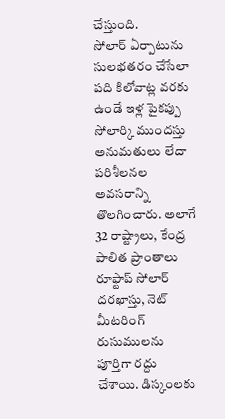చేస్తుంది.
సోలార్ ఏర్పాటును సులభతరం చేసేలా పది కిలోవాట్ల వరకు ఉండే ఇళ్ల పైకప్పు సోలార్కి ముందస్తు అనుమతులు లేదా పరిశీలనల అవసరాన్ని తొలగించారు. అలాగే 32 రాష్ట్రాలు, కేంద్ర పాలిత ప్రాంతాలు రూఫ్టాప్ సోలార్ దరఖాస్తు, నెట్ మీటరింగ్ రుసుములను పూర్తిగా రద్దు చేశాయి. డిస్కంలకు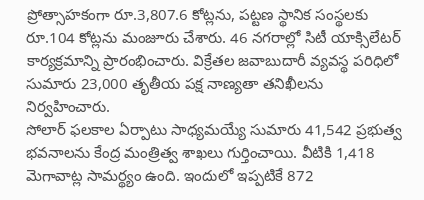ప్రోత్సాహకంగా రూ.3,807.6 కోట్లను, పట్టణ స్థానిక సంస్థలకు రూ.104 కోట్లను మంజూరు చేశారు. 46 నగరాల్లో సిటీ యాక్సిలేటర్ కార్యక్రమాన్ని ప్రారంభించారు. విక్రేతల జవాబుదారీ వ్యవస్థ పరిధిలో సుమారు 23,000 తృతీయ పక్ష నాణ్యతా తనిఖీలను నిర్వహించారు.
సోలార్ ఫలకాల ఏర్పాటు సాధ్యమయ్యే సుమారు 41,542 ప్రభుత్వ భవనాలను కేంద్ర మంత్రిత్వ శాఖలు గుర్తించాయి. వీటికి 1,418 మెగావాట్ల సామర్థ్యం ఉంది. ఇందులో ఇప్పటికే 872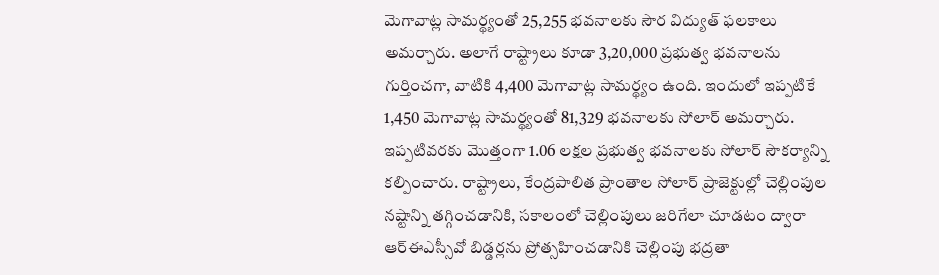మెగావాట్ల సామర్థ్యంతో 25,255 భవనాలకు సౌర విద్యుత్ ఫలకాలు అమర్చారు. అలాగే రాష్ట్రాలు కూడా 3,20,000 ప్రభుత్వ భవనాలను గుర్తించగా, వాటికి 4,400 మెగావాట్ల సామర్థ్యం ఉంది. ఇందులో ఇప్పటికే 1,450 మెగావాట్ల సామర్థ్యంతో 81,329 భవనాలకు సోలార్ అమర్చారు. ఇప్పటివరకు మొత్తంగా 1.06 లక్షల ప్రభుత్వ భవనాలకు సోలార్ సౌకర్యాన్ని కల్పించారు. రాష్ట్రాలు, కేంద్రపాలిత ప్రాంతాల సోలార్ ప్రాజెక్టుల్లో చెల్లింపుల నష్టాన్ని తగ్గించడానికి, సకాలంలో చెల్లింపులు జరిగేలా చూడటం ద్వారా ఆర్ఈఎస్సీవో బిడ్డర్లను ప్రోత్సహించడానికి చెల్లింపు భద్రతా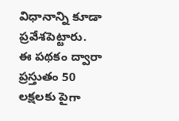విధానాన్ని కూడా ప్రవేశపెట్టారు.
ఈ పథకం ద్వారా ప్రస్తుతం 50 లక్షలకు పైగా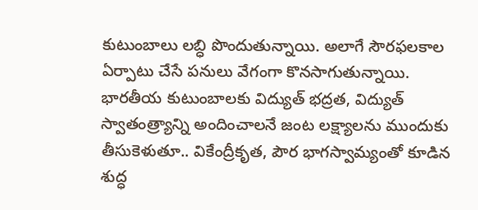కుటుంబాలు లబ్ధి పొందుతున్నాయి. అలాగే సౌరఫలకాల ఏర్పాటు చేసే పనులు వేగంగా కొనసాగుతున్నాయి. భారతీయ కుటుంబాలకు విద్యుత్ భద్రత, విద్యుత్ స్వాతంత్ర్యాన్ని అందించాలనే జంట లక్ష్యాలను ముందుకు తీసుకెళుతూ.. వికేంద్రీకృత, పౌర భాగస్వామ్యంతో కూడిన శుద్ధ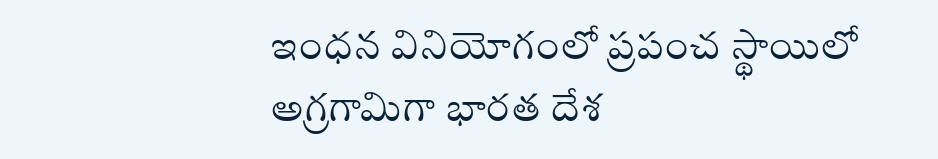ఇంధన వినియోగంలో ప్రపంచ స్థాయిలో అగ్రగామిగా భారత దేశ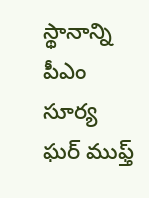స్థానాన్ని పీఎం సూర్య ఘర్ ముఫ్త్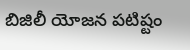బిజిలీ యోజన పటిష్టం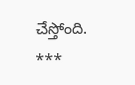చేస్తోంది.
***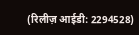(रिलीज़ आईडी: 2294528)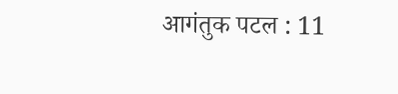आगंतुक पटल : 11